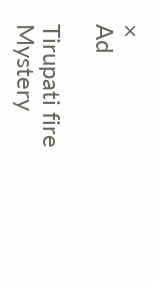×
Ad

Tirupati fire Mystery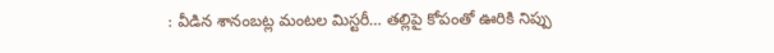: వీడిన శానంబట్ల మంటల మిస్టరీ… తల్లిపై కోపంతో ఊరికి నిప్పు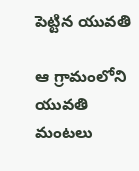పెట్టిన యువతి

ఆ గ్రామంలోని యువతి మంటలు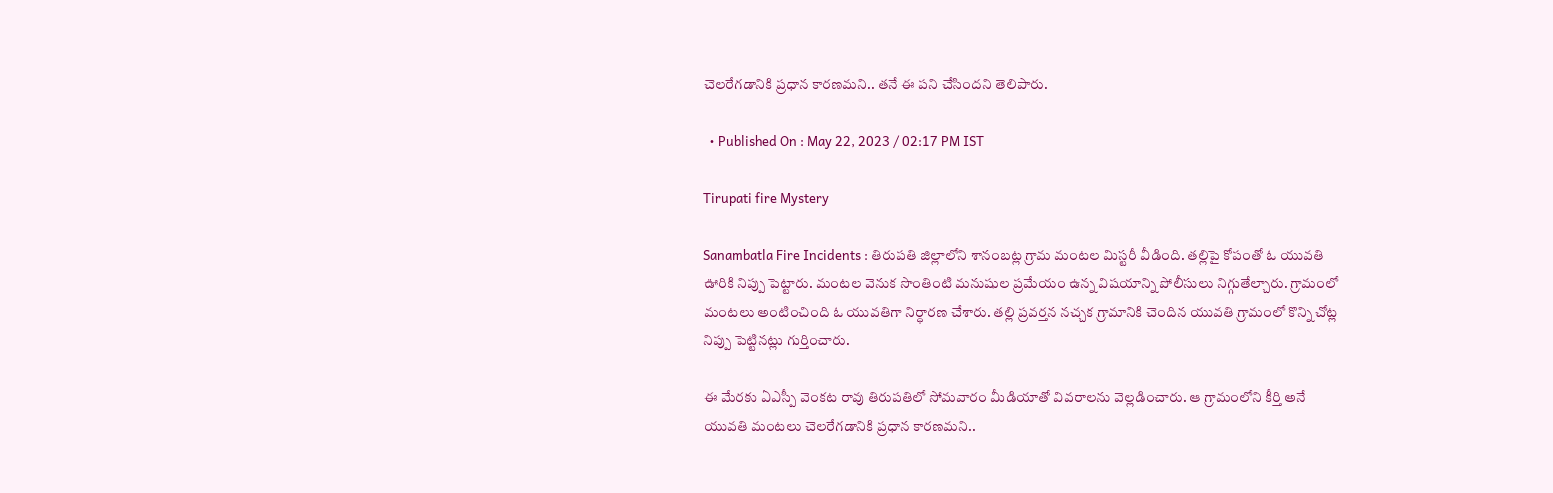చెలరేగడానికి ప్రధాన కారణమని.. తనే ఈ పని చేసిందని తెలిపారు.

  • Published On : May 22, 2023 / 02:17 PM IST

Tirupati fire Mystery

Sanambatla Fire Incidents : తిరుపతి జిల్లాలోని శానంబట్ల గ్రామ మంటల మిస్టరీ వీడింది. తల్లిపై కోపంతో ఓ యువతి ఊరికి నిప్పు పెట్టారు. మంటల వెనుక సొంతింటి మనుషుల ప్రమేయం ఉన్న విషయాన్ని పోలీసులు నిగ్గుతేల్చారు. గ్రామంలో మంటలు అంటించింది ఓ యువతిగా నిర్ధారణ చేశారు. తల్లి ప్రవర్తన నచ్చక గ్రామానికి చెందిన యువతి గ్రామంలో కొన్ని చోట్ల నిప్పు పెట్టినట్లు గుర్తించారు.

ఈ మేరకు ఏఎస్పీ వెంకట రావు తిరుపతిలో సోమవారం మీడియాతో వివరాలను వెల్లడించారు. ఆ గ్రామంలోని కీర్తి అనే యువతి మంటలు చెలరేగడానికి ప్రధాన కారణమని..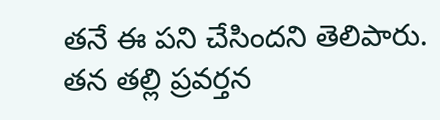తనే ఈ పని చేసిందని తెలిపారు. తన తల్లి ప్రవర్తన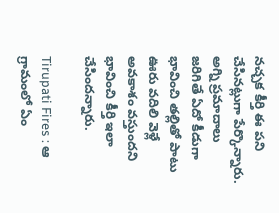నచ్చక కీర్తి ఈ పని చేసినట్లుగా పేర్కొన్నారు. అగ్ని ప్రమాదాలు జరిగితే ఏదో కీడుగా భావించి తల్లితో పాటు ఊరు వదిలి వెళ్లే అవకాశం వస్తుందని భావించి కీర్తి ఇలా చేసిందన్నారు.

Tirupati Fires : ఆ గ్రామంలో ఏం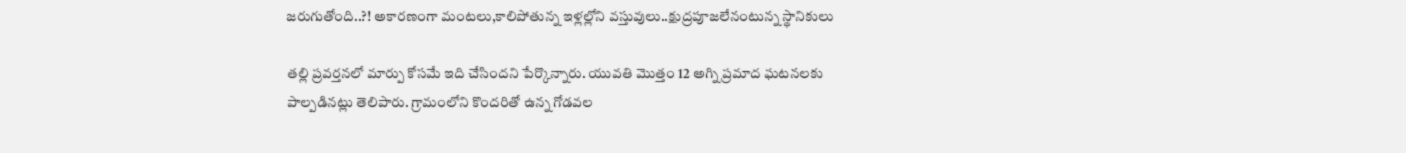జరుగుతోంది..?! అకారణంగా మంటలు,కాలిపోతున్న ఇళ్లల్లోని వస్తువులు..క్షుద్రపూజలేనంటున్న స్థానికులు

తల్లి ప్రవర్తనలో మార్పు కోసమే ఇది చేసిందని పేర్కొన్నారు. యువతి మొత్తం 12 అగ్ని ప్రమాద ఘటనలకు పాల్పడినట్లు తెలిపారు. గ్రామంలోని కొందరితో ఉన్న గోడవల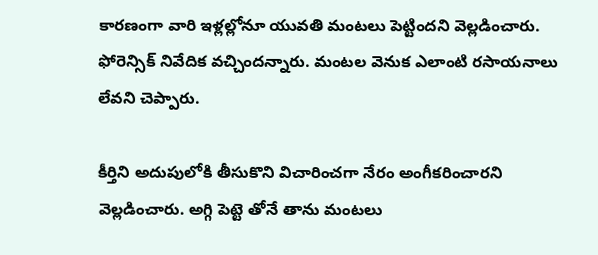కారణంగా వారి ఇళ్లల్లోనూ యువతి మంటలు పెట్టిందని వెల్లడించారు. ఫోరెన్సిక్ నివేదిక వచ్చిందన్నారు. మంటల వెనుక ఎలాంటి రసాయనాలు లేవని చెప్పారు.

కీర్తిని అదుపులోకి తీసుకొని విచారించగా నేరం అంగీకరించారని వెల్లడించారు. అగ్గి పెట్టె తోనే తాను మంటలు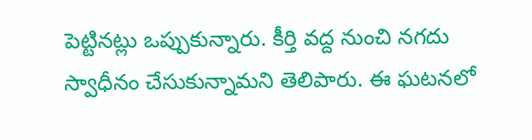పెట్టినట్లు ఒప్పుకున్నారు. కీర్తి వద్ద నుంచి నగదు స్వాధీనం చేసుకున్నామని తెలిపారు. ఈ ఘటనలో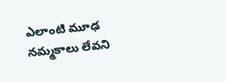ఎలాంటి మూఢ నమ్మకాలు లేవని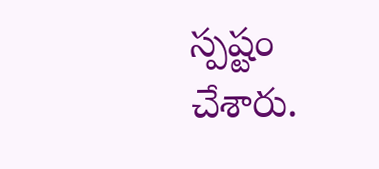స్పష్టం చేశారు.